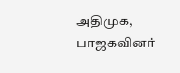அதிமுக, பாஜகவினர்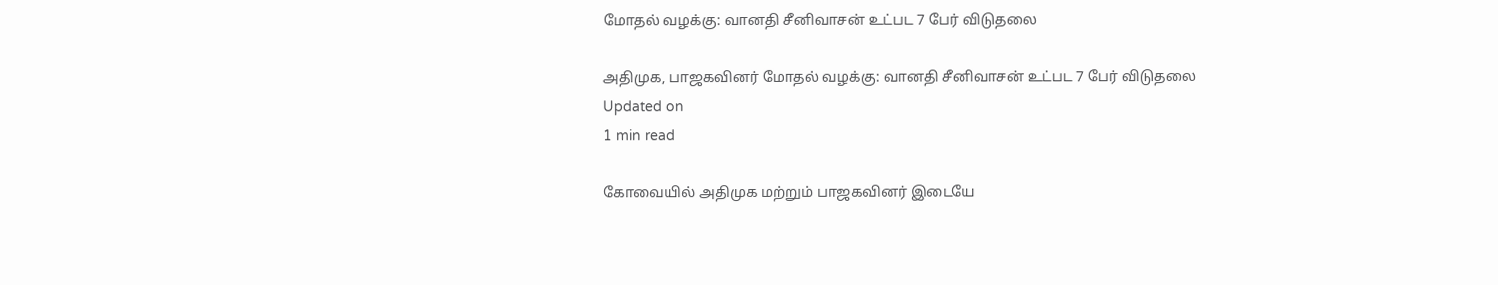மோதல் வழக்கு: வானதி சீனிவாசன் உட்பட 7 பேர் விடுதலை

அதிமுக, பாஜகவினர் மோதல் வழக்கு: வானதி சீனிவாசன் உட்பட 7 பேர் விடுதலை
Updated on
1 min read

கோவையில் அதிமுக மற்றும் பாஜகவினர் இடையே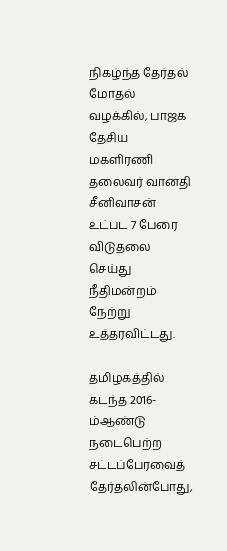நிகழ்ந்த தேர்தல் மோதல் வழக்கில், பாஜக தேசிய மகளிரணி தலைவர் வானதி சீனிவாசன் உட்பட 7 பேரை விடுதலை செய்து நீதிமன்றம் நேற்று உத்தரவிட்டது.

தமிழகத்தில் கடந்த 2016-ம்ஆண்டு நடைபெற்ற சட்டப்பேரவைத் தேர்தலின்போது,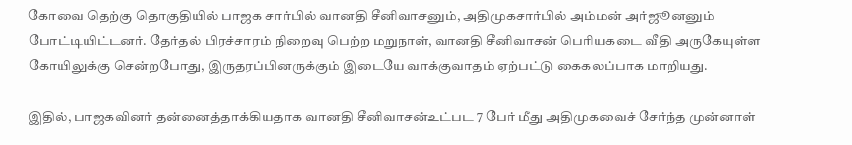கோவை தெற்கு தொகுதியில் பாஜக சார்பில் வானதி சீனிவாசனும், அதிமுகசார்பில் அம்மன் அர்ஜூனனும் போட்டியிட்டனர். தேர்தல் பிரச்சாரம் நிறைவு பெற்ற மறுநாள், வானதி சீனிவாசன் பெரியகடை வீதி அருகேயுள்ள கோயிலுக்கு சென்றபோது, இருதரப்பினருக்கும் இடையே வாக்குவாதம் ஏற்பட்டு கைகலப்பாக மாறியது.

இதில், பாஜகவினர் தன்னைத்தாக்கியதாக வானதி சீனிவாசன்உட்பட 7 பேர் மீது அதிமுகவைச் சேர்ந்த முன்னாள்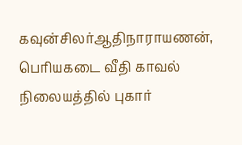கவுன்சிலர்ஆதிநாராயணன், பெரியகடை வீதி காவல் நிலையத்தில் புகார்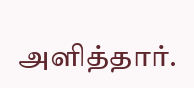அளித்தார்.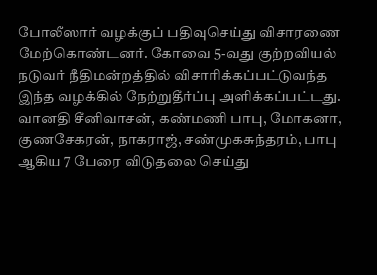போலீஸார் வழக்குப் பதிவுசெய்து விசாரணை மேற்கொண்டனர். கோவை 5-வது குற்றவியல் நடுவர் நீதிமன்றத்தில் விசாரிக்கப்பட்டுவந்த இந்த வழக்கில் நேற்றுதீர்ப்பு அளிக்கப்பட்டது. வானதி சீனிவாசன், கண்மணி பாபு, மோகனா, குணசேகரன், நாகராஜ், சண்முகசுந்தரம், பாபு ஆகிய 7 பேரை விடுதலை செய்து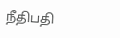நீதிபதி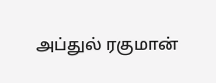அப்துல் ரகுமான்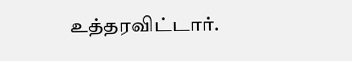உத்தரவிட்டார்.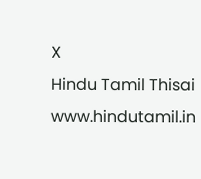X
Hindu Tamil Thisai
www.hindutamil.in